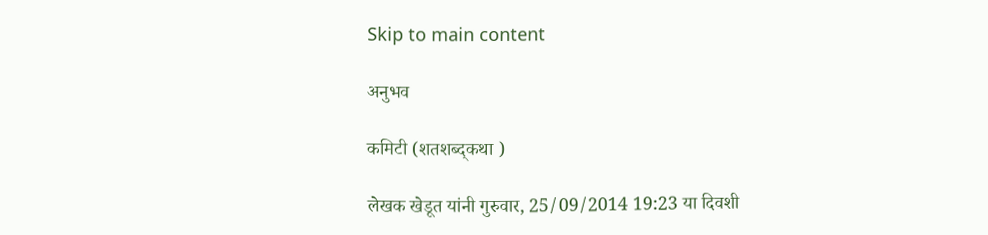Skip to main content

अनुभव

कमिटी (शतशब्द्कथा )

लेखक खेडूत यांनी गुरुवार, 25/09/2014 19:23 या दिवशी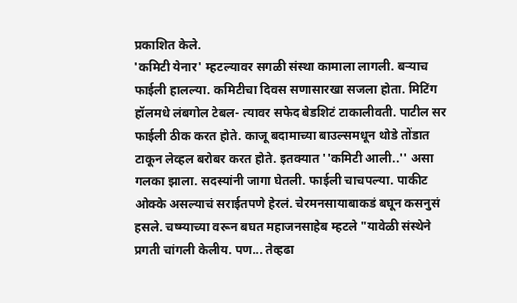प्रकाशित केले.
'कमिटी येनार' म्हटल्यावर सगळी संस्था कामाला लागली. बऱ्याच फाईली हालल्या. कमिटीचा दिवस सणासारखा सजला होता. मिटिंग हॉलमधे लंबगोल टेबल- त्यावर सफेद बेडशिटं टाकालीवती. पाटील सर फाईली ठीक करत होते. काजू बदामाच्या बाउल्समधून थोडे तोंडात टाकून लेव्हल बरोबर करत होते. इतक्यात ''कमिटी आली..'' असा गलका झाला. सदस्यांनी जागा घेतली. फाईली चाचपल्या. पाकीट ओक्के असल्याचं सराईतपणे हेरलं. चेरमनसायाबाकडं बघून कसनुसं हसले. चष्म्याच्या वरून बघत महाजनसाहेब म्हटले "यावेळी संस्थेने प्रगती चांगली केलीय. पण... तेव्हढा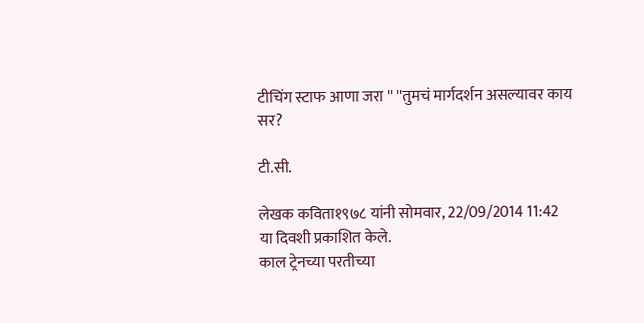टीचिंग स्टाफ आणा जरा '' ''तुमचं मार्गदर्शन असल्यावर काय सर?

टी.सी.

लेखक कविता१९७८ यांनी सोमवार, 22/09/2014 11:42 या दिवशी प्रकाशित केले.
काल ट्रेनच्या परतीच्या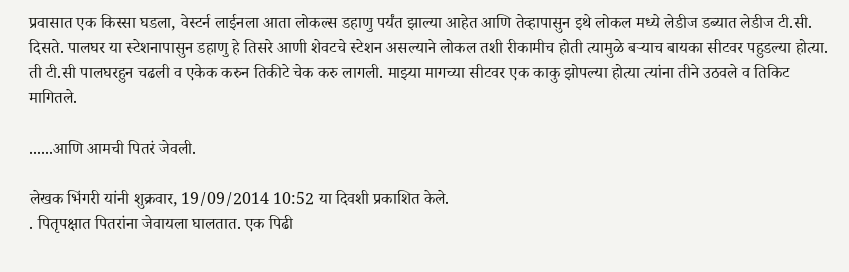प्रवासात एक किस्सा घडला, वेस्टर्न लाईनला आता लोकल्स डहाणु पर्यंत झाल्या आहेत आणि तेव्हापासुन इथे लोकल मध्ये लेडीज डब्यात लेडीज टी.सी. दिसते. पालघर या स्टेशनापासुन डहाणु हे तिसरे आणी शेवटचे स्टेशन असल्याने लोकल तशी रीकामीच होती त्यामुळे बर्‍याच बायका सीटवर पहुडल्या होत्या. ती टी.सी पालघरहुन चढली व एकेक करुन तिकीटे चेक करु लागली. माझ्या मागच्या सीटवर एक काकु झोपल्या होत्या त्यांना तीने उठवले व तिकिट मागितले.

......आणि आमची पितरं जेवली.

लेखक भिंगरी यांनी शुक्रवार, 19/09/2014 10:52 या दिवशी प्रकाशित केले.
. पितृपक्षात पितरांना जेवायला घालतात. एक पिढी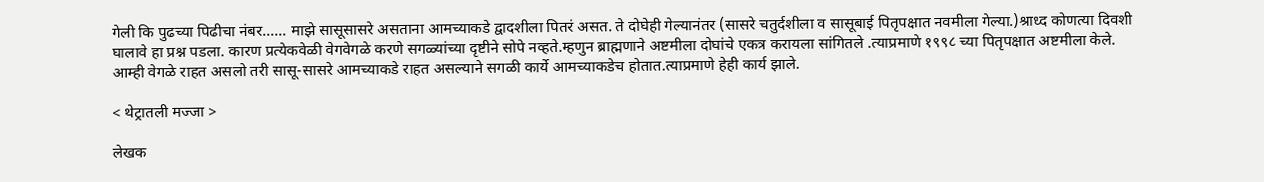गेली कि पुढच्या पिढीचा नंबर...... माझे सासूसासरे असताना आमच्याकडे द्वादशीला पितरं असत. ते दोघेही गेल्यानंतर (सासरे चतुर्दशीला व सासूबाई पितृपक्षात नवमीला गेल्या.)श्राध्द कोणत्या दिवशी घालावे हा प्रश्न पडला. कारण प्रत्येकवेळी वेगवेगळे करणे सगळ्यांच्या दृष्टीने सोपे नव्हते.म्हणुन ब्राह्मणाने अष्टमीला दोघांचे एकत्र करायला सांगितले .त्याप्रमाणे १९९८ च्या पितृपक्षात अष्टमीला केले. आम्ही वेगळे राहत असलो तरी सासू-सासरे आमच्याकडे राहत असल्याने सगळी कार्ये आमच्याकडेच होतात.त्याप्रमाणे हेही कार्य झाले.

< थेट्रातली मज्जा >

लेखक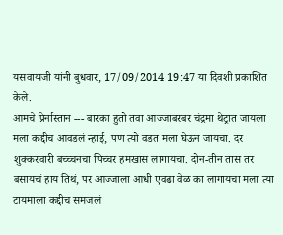यसवायजी यांनी बुधवार, 17/09/2014 19:47 या दिवशी प्रकाशित केले.
आमचे प्रेर्नास्तान --- बारका हुतो तवा आज्जाबरबर चंद्रमा थेट्रात जायला मला कद्दीच आवडलं न्हाई, पण त्यो वडत मला घेऊन जायचा. दर शुक्करवारी बच्च्चनचा पिच्चर हमखास लागायचा. दोन-तीन तास तर बसायचं हाय तिथं, पर आज्जाला आधी एवढा वेळ का लागायचा मला त्या टायमाला कद्दीच समजलं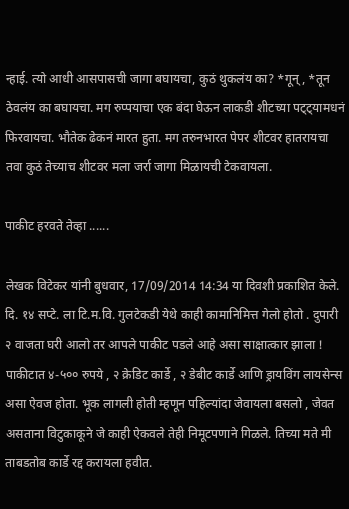न्हाई. त्यो आधी आसपासची जागा बघायचा, कुठं थुकलंय का? *गून्, *तून ठेवलंय का बघायचा. मग रुप्पयाचा एक बंदा घेऊन लाकडी शीटच्या पट्ट्यामधनं फिरवायचा. भौतेक ढेकनं मारत हुता. मग तरुनभारत पेपर शीटवर हातरायचा तवा कुठं तेच्याच शीटवर मला जर्रा जागा मिळायची टेकवायला.

पाकीट हरवते तेव्हा ......

लेखक विटेकर यांनी बुधवार, 17/09/2014 14:34 या दिवशी प्रकाशित केले.
दि. १४ सप्टे. ला टि.म.वि. गुलटेकडी येथे काही कामानिमित्त गेलो होतो . दुपारी २ वाजता घरी आलो तर आपले पाकीट पडले आहे असा साक्षात्कार झाला ! पाकीटात ४-५०० रुपये , २ क्रेडिट कार्डे , २ डेबीट कार्डे आणि ड्रायविंग लायसेन्स असा ऐवज होता. भूक लागली होती म्हणून पहिल्यांदा जेवायला बसलो , जेवत असताना विटुकाकूने जे काही ऐकवले तेही निमूटपणाने गिळले. तिच्या मते मी ताबडतोब कार्डे रद्द करायला हवीत.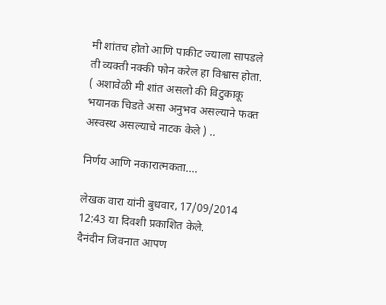मी शांतच होतो आणि पाकीट ज्याला सापडले ती व्यक्ती नक्की फोन करेल हा विश्वास होता. ( अशावेळी मी शांत असलो की विटुकाकू भयानक चिडते असा अनुभव असल्याने फक्त अस्वस्थ असल्याचे नाटक केले ) ..

निर्णय आणि नकारात्मकता....

लेखक वारा यांनी बुधवार, 17/09/2014 12:43 या दिवशी प्रकाशित केले.
दैनंदीन जिवनात आपण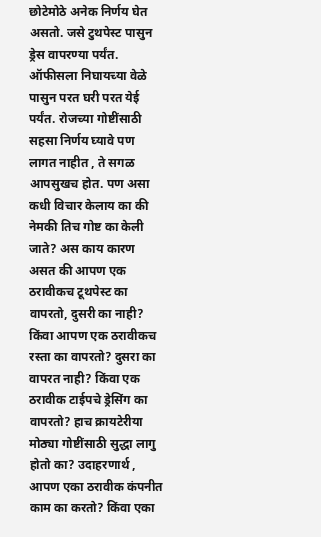छोटेमोठे अनेक निर्णय घेत असतो. जसे टुथपेस्ट पासुन ड्रेस वापरण्या पर्यंत. ऑफीसला निघायच्या वेळे पासुन परत घरी परत येई पर्यंत. रोजच्या गोष्टींसाठी सहसा निर्णय घ्यावे पण लागत नाहीत , ते सगळ आपसुखच होत. पण असा कधी विचार केलाय का की नेमकी तिच गोष्ट का केली जाते? अस काय कारण असत की आपण एक ठरावीकच टूथपेस्ट का वापरतो, दुसरी का नाही? किंवा आपण एक ठरावीकच रस्ता का वापरतो? दुसरा का वापरत नाही? किंवा एक ठरावीक टाईपचे ड्रेसिंग का वापरतो? हाच क्रायटेरीया मोठ्या गोष्टींसाठी सुद्धा लागु होतो का? उदाहरणार्थ , आपण एका ठरावीक कंपनीत काम का करतो? किंवा एका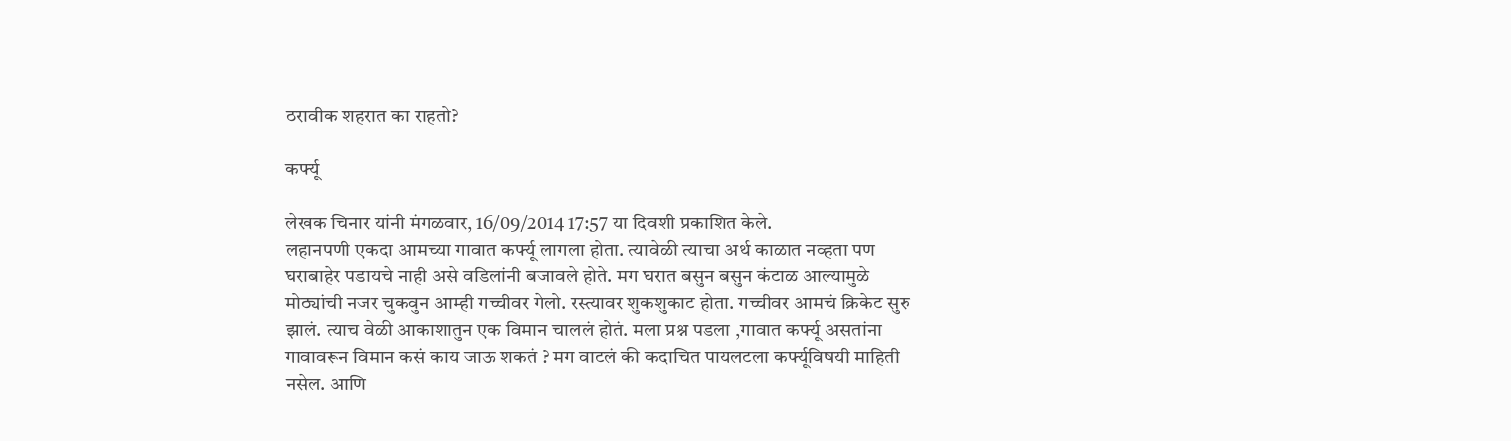ठरावीक शहरात का राहतो?

कर्फ्यू

लेखक चिनार यांनी मंगळवार, 16/09/2014 17:57 या दिवशी प्रकाशित केले.
लहानपणी एकदा आमच्या गावात कर्फ्यू लागला होता. त्यावेळी त्याचा अर्थ काळात नव्हता पण घराबाहेर पडायचे नाही असे वडिलांनी बजावले होते. मग घरात बसुन बसुन कंटाळ आल्यामुळे मोठ्यांची नजर चुकवुन आम्ही गच्चीवर गेलो. रस्त्यावर शुकशुकाट होता. गच्चीवर आमचं क्रिकेट सुरु झालं. त्याच वेळी आकाशातुन एक विमान चाललं होतं. मला प्रश्न पडला ,गावात कर्फ्यू असतांना गावावरून विमान कसं काय जाऊ शकतं ? मग वाटलं की कदाचित पायलटला कर्फ्यूविषयी माहिती नसेल. आणि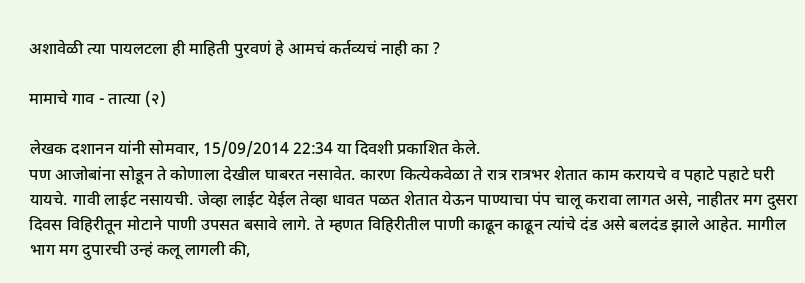अशावेळी त्या पायलटला ही माहिती पुरवणं हे आमचं कर्तव्यचं नाही का ?

मामाचे गाव - तात्या (२)

लेखक दशानन यांनी सोमवार, 15/09/2014 22:34 या दिवशी प्रकाशित केले.
पण आजोबांना सोडून ते कोणाला देखील घाबरत नसावेत. कारण कित्येकवेळा ते रात्र रात्रभर शेतात काम करायचे व पहाटे पहाटे घरी यायचे. गावी लाईट नसायची. जेव्हा लाईट येईल तेव्हा धावत पळत शेतात येऊन पाण्याचा पंप चालू करावा लागत असे, नाहीतर मग दुसरा दिवस विहिरीतून मोटाने पाणी उपसत बसावे लागे. ते म्हणत विहिरीतील पाणी काढून काढून त्यांचे दंड असे बलदंड झाले आहेत. मागील भाग मग दुपारची उन्हं कलू लागली की,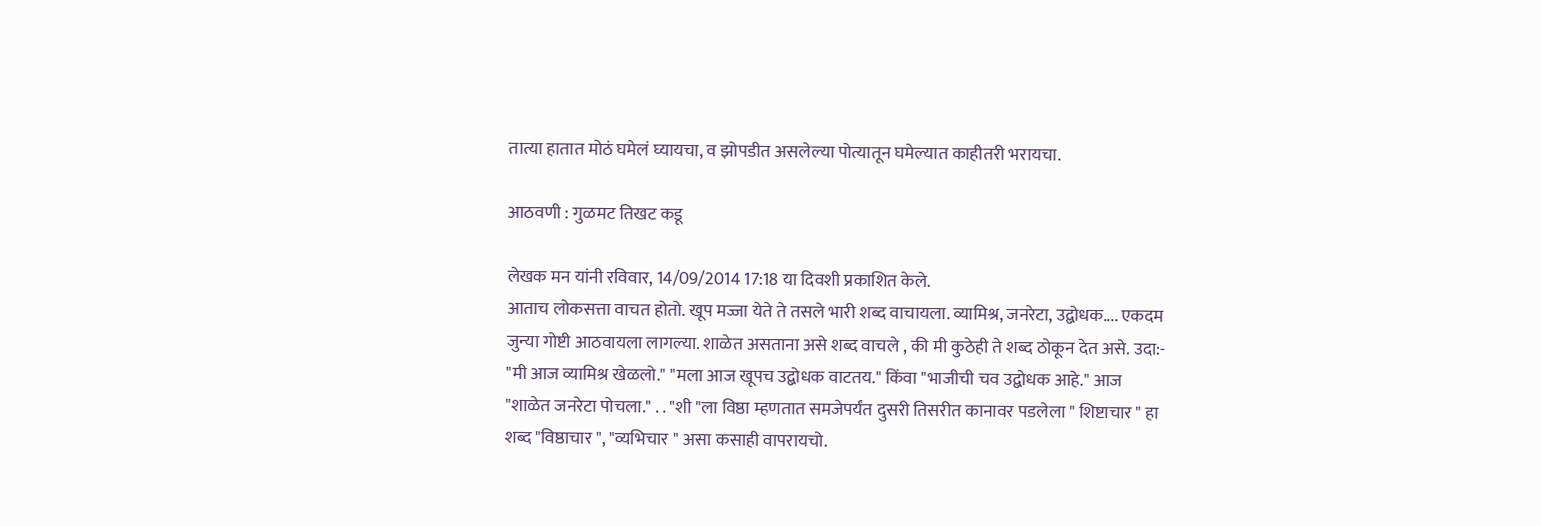तात्या हातात मोठं घमेलं घ्यायचा, व झोपडीत असलेल्या पोत्यातून घमेल्यात काहीतरी भरायचा.

आठवणी : गुळमट तिखट कडू

लेखक मन यांनी रविवार, 14/09/2014 17:18 या दिवशी प्रकाशित केले.
आताच लोकसत्ता वाचत होतो. खूप मज्जा येते ते तसले भारी शब्द वाचायला. व्यामिश्र, जनरेटा, उद्बोधक.... एकदम जुन्या गोष्टी आठवायला लागल्या. शाळेत असताना असे शब्द वाचले , की मी कुठेही ते शब्द ठोकून देत असे. उदा:- "मी आज व्यामिश्र खेळलो." "मला आज खूपच उद्बोधक वाटतय." किंवा "भाजीची चव उद्बोधक आहे." आज "शाळेत जनरेटा पोचला." . . "शी "ला विष्ठा म्हणतात समजेपर्यंत दुसरी तिसरीत कानावर पडलेला " शिष्टाचार " हा शब्द "विष्ठाचार ", "व्यभिचार " असा कसाही वापरायचो.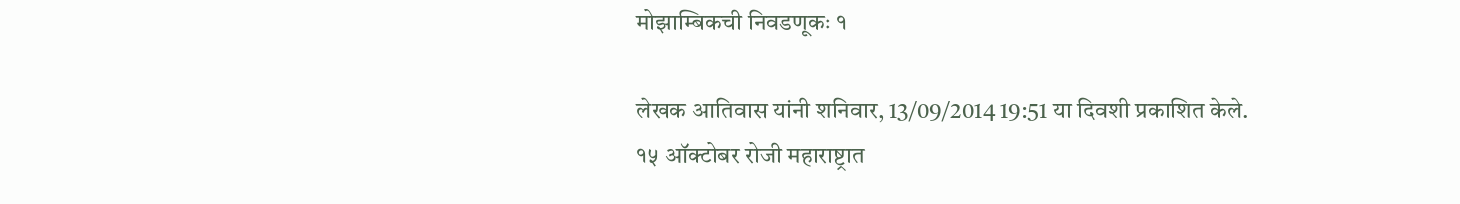मोझाम्बिकची निवडणूकः १

लेखक आतिवास यांनी शनिवार, 13/09/2014 19:51 या दिवशी प्रकाशित केले.
१५ ऑक्टोबर रोजी महाराष्ट्रात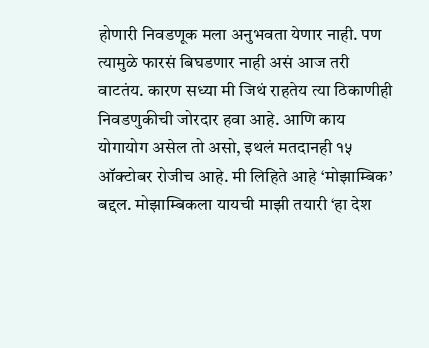होणारी निवडणूक मला अनुभवता येणार नाही. पण त्यामुळे फारसं बिघडणार नाही असं आज तरी वाटतंय. कारण सध्या मी जिथं राहतेय त्या ठिकाणीही निवडणुकीची जोरदार हवा आहे. आणि काय योगायोग असेल तो असो, इथलं मतदानही १५ ऑक्टोबर रोजीच आहे. मी लिहिते आहे ‘मोझाम्बिक’ बद्दल. मोझाम्बिकला यायची माझी तयारी ‘हा देश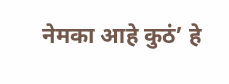नेमका आहे कुठं’ हे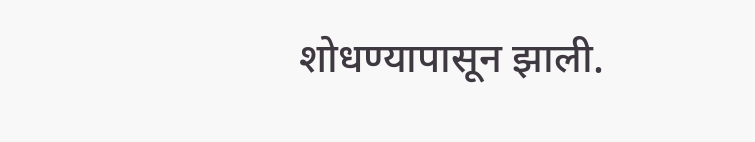शोधण्यापासून झाली.